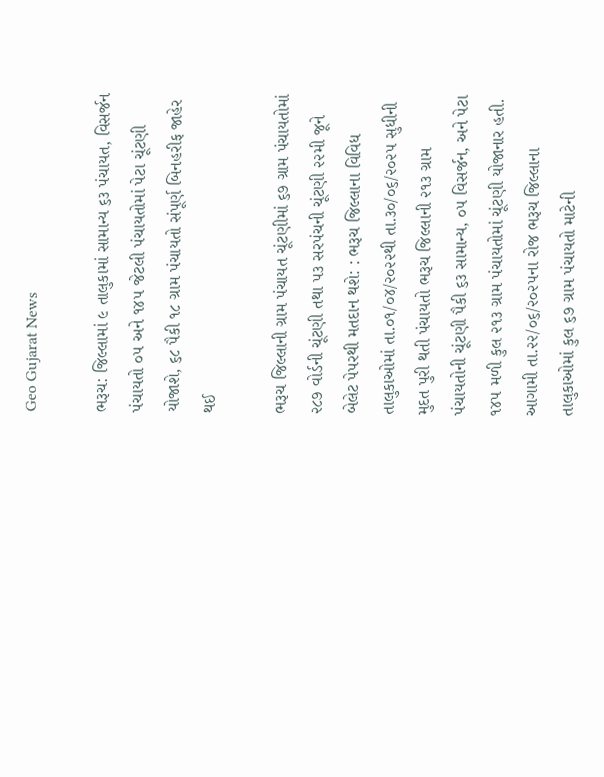Geo Gujarat News

ભરૂચ: જિલ્લામાં ૯ તાલુકામાં સામાન્ય ૬૩ પંચાયત, વિસર્જન પંચાયતો ૦૫ અને ૧૪૫ જેટલી પંચાયતોમાં પેટા ચૂંટણી યોજાશે, ૬૮ પૈકી ૧૮ ગ્રામ પંચાયતો સંપૂર્ણ બિનહરીફ જાહેર થઈ

ભરૂચ જિલ્લાની ગ્રામ પંચાયત ચૂંટણીમાં ૬૭ ગ્રામ પંચાયતોમાં ૨૮૭ વોર્ડની ચૂંટણી તથા ૫૩ સરપંચની ચૂંટણી ૨૨મી જૂને બેલેટ પેપરથી મતદાન થશે: : ભરૂચ જિલ્લાના વિવિધ તાલુકાઓમાં તા.૦૧/૦૪/૨૦૨૨થી તા.૩૦/૦૬/૨૦૨૫ સુધીની મુદત પુરી થતી પંચાયતો ભરૂચ જિલ્લાની ૨૧૩ ગ્રામ પંચાયતોની ચૂંટણી પૈકી ૬૩ સામાન્ય, ૦૫ વિસર્જન, અને પેટા ૧૪૫ મળી કુલ ૨૧૩ ગ્રામ પંચાયતોમાં ચૂંટણી યોજાનાર હતી. આગામી તા.૨૨/૦૬/૨૦૨૫ના રોજ ભરૂચ જિલ્લાના તાલુકાઓમાં કુલ ૬૭ ગ્રામ પંચાયતો માટેની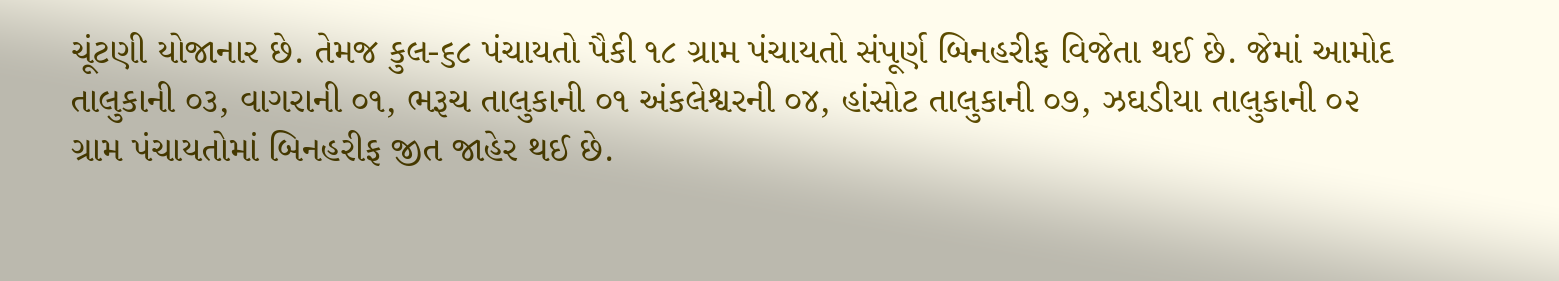ચૂંટણી યોજાનાર છે. તેમજ કુલ-૬૮ પંચાયતો પૈકી ૧૮ ગ્રામ પંચાયતો સંપૂર્ણ બિનહરીફ વિજેતા થઈ છે. જેમાં આમોદ તાલુકાની ૦૩, વાગરાની ૦૧, ભરૂચ તાલુકાની ૦૧ અંકલેશ્વરની ૦૪, હાંસોટ તાલુકાની ૦૭, ઝઘડીયા તાલુકાની ૦૨ ગ્રામ પંચાયતોમાં બિનહરીફ જીત જાહેર થઈ છે.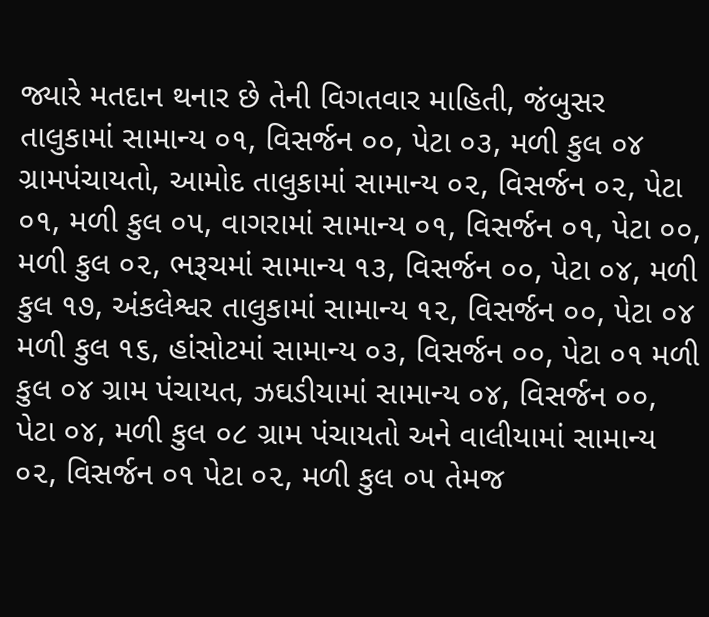જ્યારે મતદાન થનાર છે તેની વિગતવાર માહિતી, જંબુસર તાલુકામાં સામાન્ય ૦૧, વિસર્જન ૦૦, પેટા ૦૩, મળી કુલ ૦૪ ગ્રામપંચાયતો, આમોદ તાલુકામાં સામાન્ય ૦૨, વિસર્જન ૦૨, પેટા ૦૧, મળી કુલ ૦૫, વાગરામાં સામાન્ય ૦૧, વિસર્જન ૦૧, પેટા ૦૦, મળી કુલ ૦૨, ભરૂચમાં સામાન્ય ૧૩, વિસર્જન ૦૦, પેટા ૦૪, મળી કુલ ૧૭, અંકલેશ્વર તાલુકામાં સામાન્ય ૧૨, વિસર્જન ૦૦, પેટા ૦૪ મળી કુલ ૧૬, હાંસોટમાં સામાન્ય ૦૩, વિસર્જન ૦૦, પેટા ૦૧ મળી કુલ ૦૪ ગ્રામ પંચાયત, ઝઘડીયામાં સામાન્ય ૦૪, વિસર્જન ૦૦, પેટા ૦૪, મળી કુલ ૦૮ ગ્રામ પંચાયતો અને વાલીયામાં સામાન્ય ૦૨, વિસર્જન ૦૧ પેટા ૦૨, મળી કુલ ૦૫ તેમજ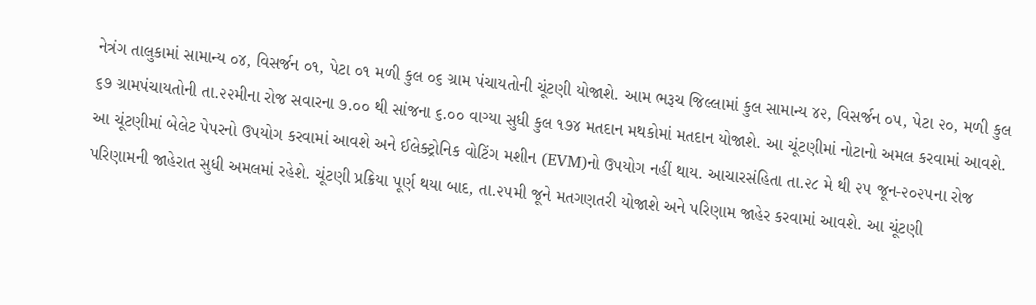નેત્રંગ તાલુકામાં સામાન્ય ૦૪, વિસર્જન ૦૧, પેટા ૦૧ મળી કુલ ૦૬ ગ્રામ પંચાયતોની ચૂંટણી યોજાશે. આમ ભરૂચ જિલ્લામાં કુલ સામાન્ય ૪૨, વિસર્જન ૦૫, પેટા ૨૦, મળી કુલ ૬૭ ગ્રામપંચાયતોની તા.૨૨મીના રોજ સવારના ૭.૦૦ થી સાંજના ૬.૦૦ વાગ્યા સુધી કુલ ૧૭૪ મતદાન મથકોમાં મતદાન યોજાશે. આ ચૂંટણીમાં નોટાનો અમલ કરવામાં આવશે.  આ ચૂંટણીમાં બેલેટ પેપરનો ઉપયોગ કરવામાં આવશે અને ઈલેક્ટ્રોનિક વોટિંગ મશીન (EVM)નો ઉપયોગ નહીં થાય. આચારસંહિતા તા.૨૮ મે થી ૨૫ જૂન-૨૦૨૫ના રોજ પરિણામની જાહેરાત સુધી અમલમાં રહેશે. ચૂંટણી પ્રક્રિયા પૂર્ણ થયા બાદ, તા.૨૫મી જૂને મતગણતરી યોજાશે અને પરિણામ જાહેર કરવામાં આવશે. આ ચૂંટણી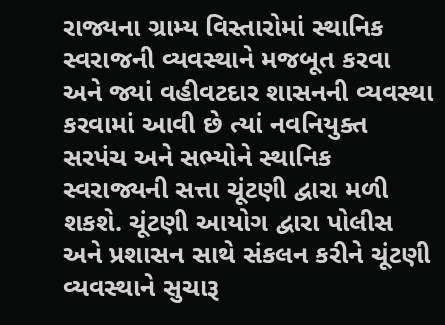રાજ્યના ગ્રામ્ય વિસ્તારોમાં સ્થાનિક સ્વરાજની વ્યવસ્થાને મજબૂત કરવા અને જ્યાં વહીવટદાર શાસનની વ્યવસ્થા કરવામાં આવી છે ત્યાં નવનિયુક્ત સરપંચ અને સભ્યોને સ્થાનિક સ્વરાજ્યની સત્તા ચૂંટણી દ્વારા મળી શકશે. ચૂંટણી આયોગ દ્વારા પોલીસ અને પ્રશાસન સાથે સંકલન કરીને ચૂંટણી વ્યવસ્થાને સુચારૂ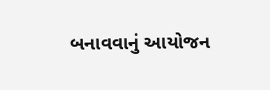બનાવવાનું આયોજન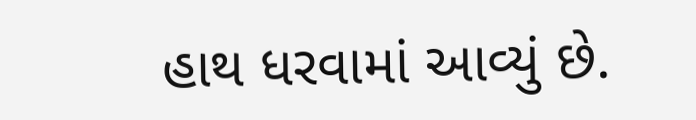હાથ ધરવામાં આવ્યું છે.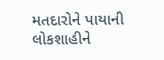મતદારોને પાયાની લોકશાહીને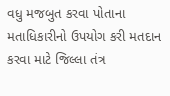વધુ મજબુત કરવા પોતાના મતાધિકારીનો ઉપયોગ કરી મતદાન કરવા માટે જિલ્લા તંત્ર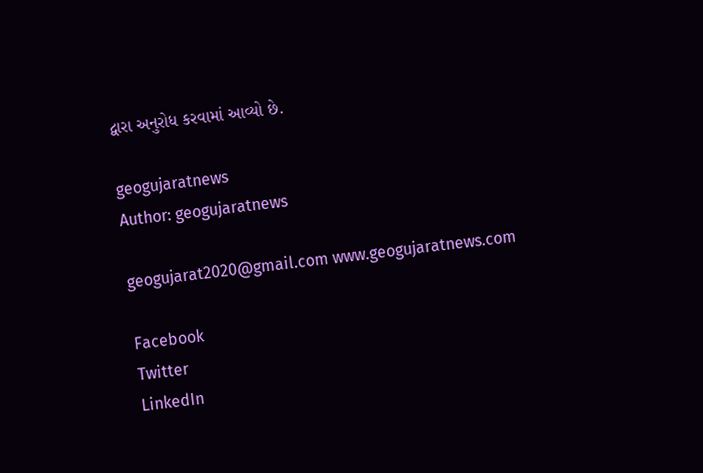દ્વારા અનુરોધ કરવામાં આવ્યો છે.

geogujaratnews
Author: geogujaratnews

geogujarat2020@gmail.com www.geogujaratnews.com

Facebook
Twitter
LinkedIn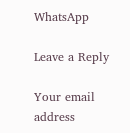WhatsApp

Leave a Reply

Your email address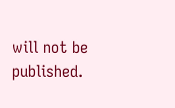will not be published.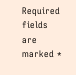Required fields are marked *